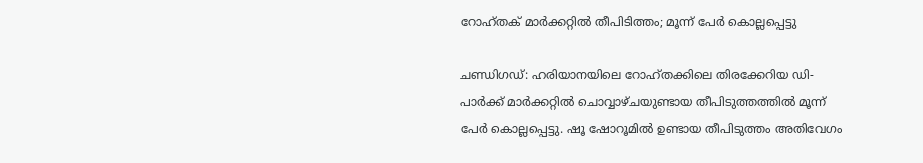റോഹ്തക് മാർക്കറ്റിൽ തീപിടിത്തം; മൂന്ന് പേർ കൊല്ലപ്പെട്ടു

ചണ്ഡിഗഡ്: ഹരിയാനയിലെ റോഹ്തക്കിലെ തിരക്കേറിയ ഡി-പാർക്ക് മാർക്കറ്റിൽ ചൊവ്വാഴ്ചയുണ്ടായ തീപിടുത്തത്തിൽ മൂന്ന് പേർ കൊല്ലപ്പെട്ടു. ഷൂ ഷോറൂമിൽ ഉണ്ടായ തീപിടുത്തം അതിവേഗം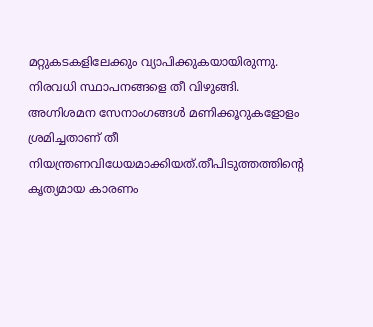മറ്റുകടകളിലേക്കും വ്യാപിക്കുകയായിരുന്നു. നിരവധി സ്ഥാപനങ്ങളെ തീ വിഴുങ്ങി. അഗ്നിശമന സേനാംഗങ്ങൾ മണിക്കൂറുകളോളം ശ്രമിച്ചതാണ് തീ നിയന്ത്രണവിധേയമാക്കിയത്.തീപിടുത്തത്തിന്റെ കൃത്യമായ കാരണം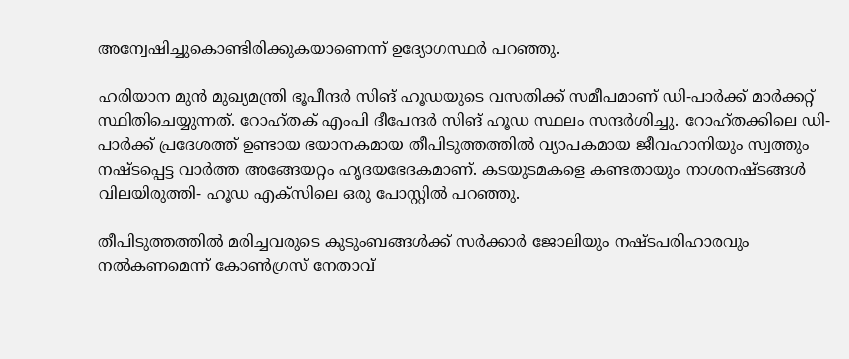അന്വേഷിച്ചുകൊണ്ടിരിക്കുകയാണെന്ന് ഉദ്യോഗസ്ഥർ പറഞ്ഞു.

ഹരിയാന മുൻ മുഖ്യമന്ത്രി ഭൂപീന്ദർ സിങ് ഹൂഡയുടെ വസതിക്ക് സമീപമാണ് ഡി-പാർക്ക് മാർക്കറ്റ് സ്ഥിതിചെയ്യുന്നത്. റോഹ്തക് എംപി ദീപേന്ദർ സിങ് ഹൂഡ സ്ഥലം സന്ദർശിച്ചു. റോഹ്തക്കിലെ ഡി-പാർക്ക് പ്രദേശത്ത് ഉണ്ടായ ഭയാനകമായ തീപിടുത്തത്തിൽ വ്യാപകമായ ജീവഹാനിയും സ്വത്തും നഷ്ടപ്പെട്ട വാർത്ത അങ്ങേയറ്റം ഹൃദയഭേദകമാണ്. കടയുടമകളെ കണ്ടതായും നാശനഷ്ടങ്ങൾ വിലയിരുത്തി- ഹൂഡ എക്‌സിലെ ഒരു പോസ്റ്റിൽ പറഞ്ഞു.

തീപിടുത്തത്തിൽ മരിച്ചവരുടെ കുടുംബങ്ങൾക്ക് സർക്കാർ ജോലിയും നഷ്ടപരിഹാരവും നൽകണമെന്ന് കോൺഗ്രസ് നേതാവ്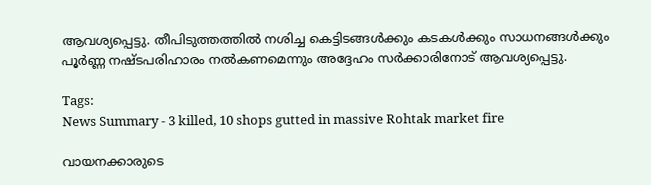ആവശ്യപ്പെട്ടു. തീപിടുത്തത്തിൽ നശിച്ച കെട്ടിടങ്ങൾക്കും കടകൾക്കും സാധനങ്ങൾക്കും പൂർണ്ണ നഷ്ടപരിഹാരം നൽകണമെന്നും അദ്ദേഹം സർക്കാരിനോട് ആവശ്യപ്പെട്ടു.

Tags:
News Summary - 3 killed, 10 shops gutted in massive Rohtak market fire

വായനക്കാരുടെ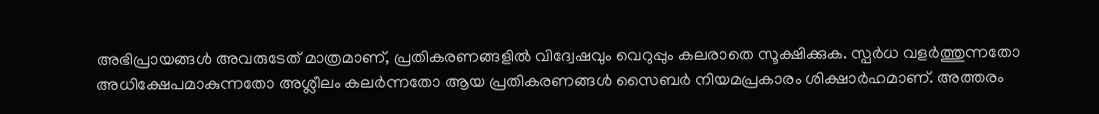അഭിപ്രായങ്ങള്‍ അവരുടേത് മാത്രമാണ്, പ്രതികരണങ്ങളിൽ വിദ്വേഷവും വെറുപ്പും കലരാതെ സൂക്ഷിക്കുക. സ്പർധ വളർത്തുന്നതോ അധിക്ഷേപമാകുന്നതോ അശ്ലീലം കലർന്നതോ ആയ പ്രതികരണങ്ങൾ സൈബർ നിയമപ്രകാരം ശിക്ഷാർഹമാണ്. അത്തരം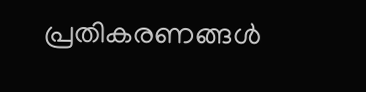പ്രതികരണങ്ങൾ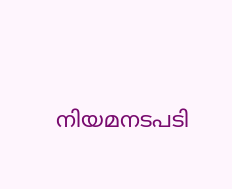നിയമനടപടി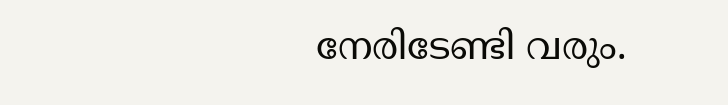നേരിടേണ്ടി വരും.